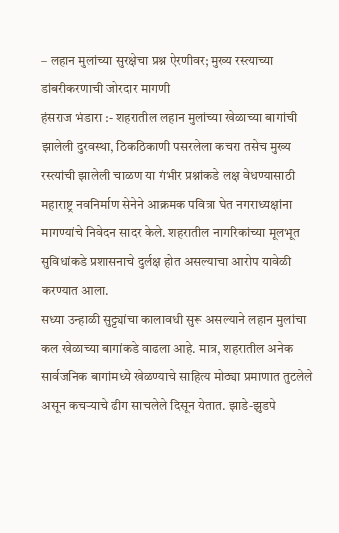– लहान मुलांच्या सुरक्षेचा प्रश्न ऐरणीवर; मुख्य रस्त्याच्या डांबरीकरणाची जोरदार मागणी
हंसराज भंडारा :- शहरातील लहान मुलांच्या खेळाच्या बागांची झालेली दुरवस्था, ठिकठिकाणी पसरलेला कचरा तसेच मुख्य रस्त्यांची झालेली चाळण या गंभीर प्रश्नांकडे लक्ष वेधण्यासाठी महाराष्ट्र नवनिर्माण सेनेने आक्रमक पवित्रा घेत नगराध्यक्षांना मागण्यांचे निवेदन सादर केले. शहरातील नागरिकांच्या मूलभूत सुविधांकडे प्रशासनाचे दुर्लक्ष होत असल्याचा आरोप यावेळी करण्यात आला.
सध्या उन्हाळी सुट्ट्यांचा कालावधी सुरू असल्याने लहान मुलांचा कल खेळाच्या बागांकडे वाढला आहे. मात्र, शहरातील अनेक सार्वजनिक बागांमध्ये खेळण्याचे साहित्य मोठ्या प्रमाणात तुटलेले असून कचऱ्याचे ढीग साचलेले दिसून येतात. झाडे-झुडपे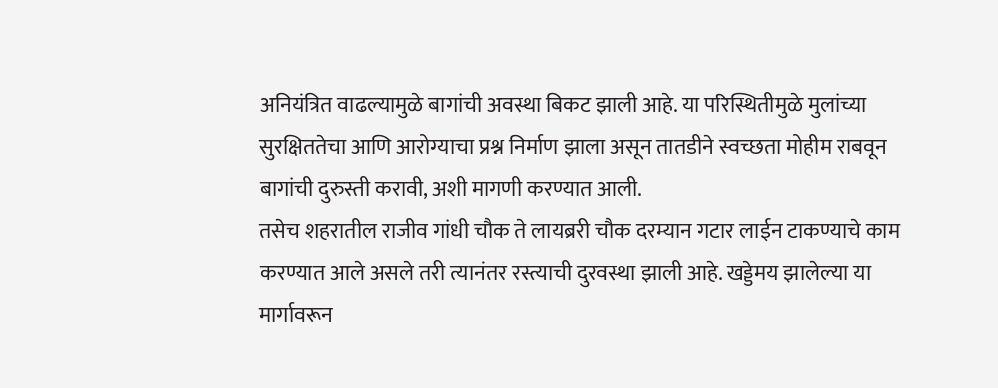अनियंत्रित वाढल्यामुळे बागांची अवस्था बिकट झाली आहे. या परिस्थितीमुळे मुलांच्या सुरक्षिततेचा आणि आरोग्याचा प्रश्न निर्माण झाला असून तातडीने स्वच्छता मोहीम राबवून बागांची दुरुस्ती करावी, अशी मागणी करण्यात आली.
तसेच शहरातील राजीव गांधी चौक ते लायब्ररी चौक दरम्यान गटार लाईन टाकण्याचे काम करण्यात आले असले तरी त्यानंतर रस्त्याची दुरवस्था झाली आहे. खड्डेमय झालेल्या या मार्गावरून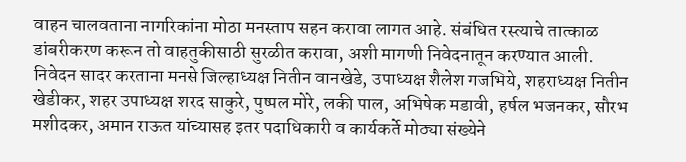वाहन चालवताना नागरिकांना मोठा मनस्ताप सहन करावा लागत आहे. संबंधित रस्त्याचे तात्काळ डांबरीकरण करून तो वाहतुकीसाठी सुरळीत करावा, अशी मागणी निवेदनातून करण्यात आली.
निवेदन सादर करताना मनसे जिल्हाध्यक्ष नितीन वानखेडे, उपाध्यक्ष शैलेश गजभिये, शहराध्यक्ष नितीन खेडीकर, शहर उपाध्यक्ष शरद साकुरे, पुष्पल मोरे, लकी पाल, अभिषेक मडावी, हर्षल भजनकर, सौरभ मशीदकर, अमान राऊत यांच्यासह इतर पदाधिकारी व कार्यकर्ते मोठ्या संख्येने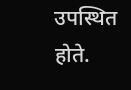उपस्थित होते.